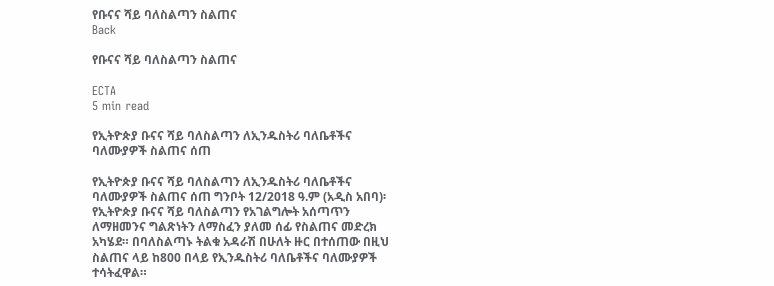የቡናና ሻይ ባለስልጣን ስልጠና
Back

የቡናና ሻይ ባለስልጣን ስልጠና

ECTA
5 min read

የኢትዮጵያ ቡናና ሻይ ባለስልጣን ለኢንዱስትሪ ባለቤቶችና ባለሙያዎች ስልጠና ሰጠ

የኢትዮጵያ ቡናና ሻይ ባለስልጣን ለኢንዱስትሪ ባለቤቶችና ባለሙያዎች ስልጠና ሰጠ ግንቦት 12/2018 ዓ.ም (አዲስ አበባ)፡ የኢትዮጵያ ቡናና ሻይ ባለስልጣን የአገልግሎት አሰጣጥን ለማዘመንና ግልጽነትን ለማስፈን ያለመ ሰፊ የስልጠና መድረክ አካሄደ። በባለስልጣኑ ትልቁ አዳራሽ በሁለት ዙር በተሰጠው በዚህ ስልጠና ላይ ከ800 በላይ የኢንዱስትሪ ባለቤቶችና ባለሙያዎች ተሳትፈዋል።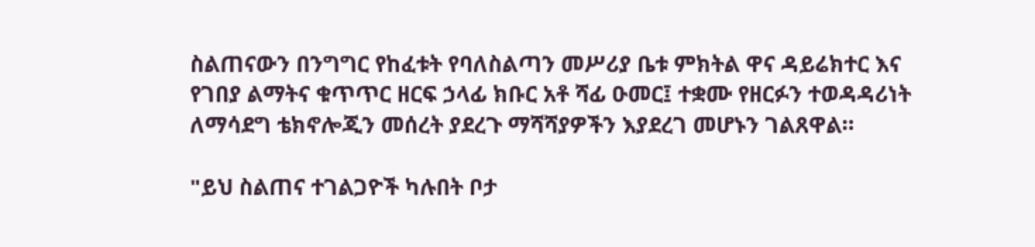ስልጠናውን በንግግር የከፈቱት የባለስልጣን መሥሪያ ቤቱ ምክትል ዋና ዳይሬክተር እና የገበያ ልማትና ቁጥጥር ዘርፍ ኃላፊ ክቡር አቶ ሻፊ ዑመር፤ ተቋሙ የዘርፉን ተወዳዳሪነት ለማሳደግ ቴክኖሎጂን መሰረት ያደረጉ ማሻሻያዎችን እያደረገ መሆኑን ገልጸዋል።

"ይህ ስልጠና ተገልጋዮች ካሉበት ቦታ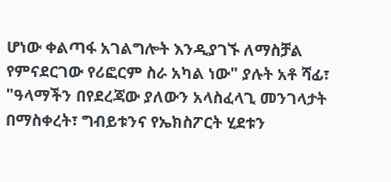ሆነው ቀልጣፋ አገልግሎት እንዲያገኙ ለማስቻል የምናደርገው የሪፎርም ስራ አካል ነው" ያሉት አቶ ሻፊ፣ "ዓላማችን በየደረጃው ያለውን አላስፈላጊ መንገላታት በማስቀረት፣ ግብይቱንና የኤክስፖርት ሂደቱን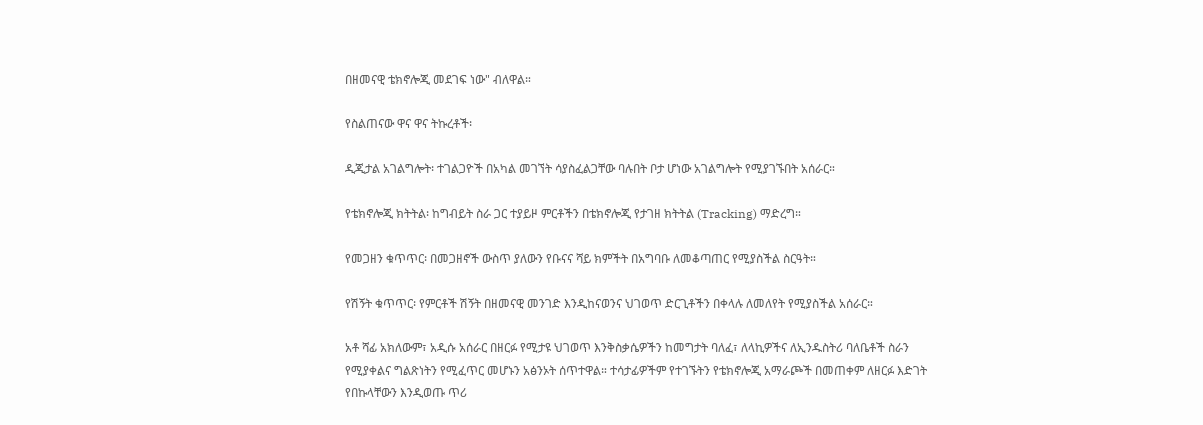በዘመናዊ ቴክኖሎጂ መደገፍ ነው" ብለዋል።

የስልጠናው ዋና ዋና ትኩረቶች፡

ዲጂታል አገልግሎት፡ ተገልጋዮች በአካል መገኘት ሳያስፈልጋቸው ባሉበት ቦታ ሆነው አገልግሎት የሚያገኙበት አሰራር።

የቴክኖሎጂ ክትትል፡ ከግብይት ስራ ጋር ተያይዞ ምርቶችን በቴክኖሎጂ የታገዘ ክትትል (Tracking) ማድረግ።

የመጋዘን ቁጥጥር፡ በመጋዘኖች ውስጥ ያለውን የቡናና ሻይ ክምችት በአግባቡ ለመቆጣጠር የሚያስችል ስርዓት።

የሽኝት ቁጥጥር፡ የምርቶች ሽኝት በዘመናዊ መንገድ እንዲከናወንና ህገወጥ ድርጊቶችን በቀላሉ ለመለየት የሚያስችል አሰራር።

አቶ ሻፊ አክለውም፣ አዲሱ አሰራር በዘርፉ የሚታዩ ህገወጥ እንቅስቃሴዎችን ከመግታት ባለፈ፣ ለላኪዎችና ለኢንዱስትሪ ባለቤቶች ስራን የሚያቀልና ግልጽነትን የሚፈጥር መሆኑን አፅንኦት ሰጥተዋል። ተሳታፊዎችም የተገኙትን የቴክኖሎጂ አማራጮች በመጠቀም ለዘርፉ እድገት የበኩላቸውን እንዲወጡ ጥሪ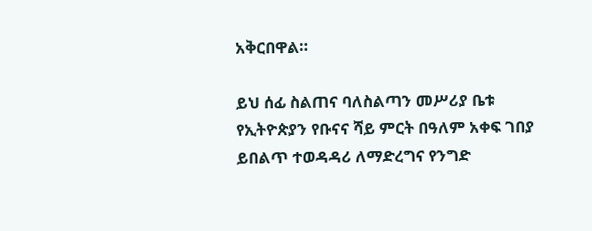አቅርበዋል።

ይህ ሰፊ ስልጠና ባለስልጣን መሥሪያ ቤቱ የኢትዮጵያን የቡናና ሻይ ምርት በዓለም አቀፍ ገበያ ይበልጥ ተወዳዳሪ ለማድረግና የንግድ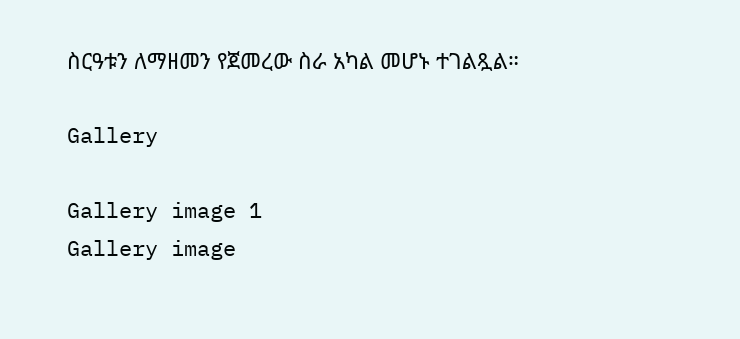ስርዓቱን ለማዘመን የጀመረው ስራ አካል መሆኑ ተገልጿል።

Gallery

Gallery image 1
Gallery image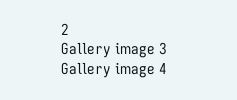2
Gallery image 3
Gallery image 4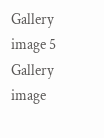Gallery image 5
Gallery image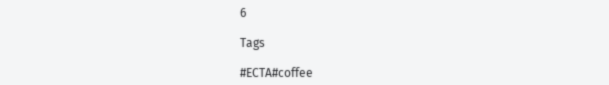6

Tags

#ECTA#coffee